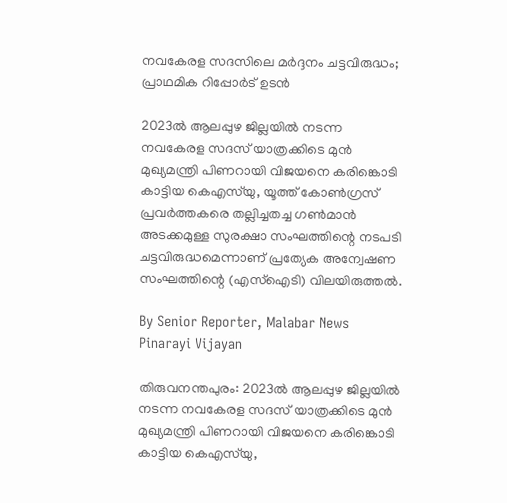നവകേരള സദസിലെ മർദ്ദനം ചട്ടവിരുദ്ധം; പ്രാഥമിക റിപ്പോർട് ഉടൻ

2023ൽ ആലപ്പുഴ ജില്ലയിൽ നടന്ന നവകേരള സദസ് യാത്രക്കിടെ മുൻ മുഖ്യമന്ത്രി പിണറായി വിജയനെ കരിങ്കൊടി കാട്ടിയ കെഎസ്‌യു, യൂത്ത് കോൺഗ്രസ് പ്രവർത്തകരെ തല്ലിച്ചതച്ച ഗൺമാൻ അടക്കമുള്ള സുരക്ഷാ സംഘത്തിന്റെ നടപടി ചട്ടവിരുദ്ധമെന്നാണ് പ്രത്യേക അന്വേഷണ സംഘത്തിന്റെ (എസ്ഐടി) വിലയിരുത്തൽ.

By Senior Reporter, Malabar News
Pinarayi Vijayan

തിരുവനന്തപുരം: 2023ൽ ആലപ്പുഴ ജില്ലയിൽ നടന്ന നവകേരള സദസ് യാത്രക്കിടെ മുൻ മുഖ്യമന്ത്രി പിണറായി വിജയനെ കരിങ്കൊടി കാട്ടിയ കെഎസ്‌യു,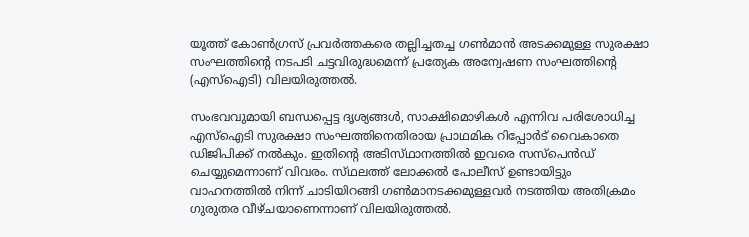യൂത്ത് കോൺഗ്രസ് പ്രവർത്തകരെ തല്ലിച്ചതച്ച ഗൺമാൻ അടക്കമുള്ള സുരക്ഷാ സംഘത്തിന്റെ നടപടി ചട്ടവിരുദ്ധമെന്ന് പ്രത്യേക അന്വേഷണ സംഘത്തിന്റെ (എസ്ഐടി) വിലയിരുത്തൽ.

സംഭവവുമായി ബന്ധപ്പെട്ട ദൃശ്യങ്ങൾ, സാക്ഷിമൊഴികൾ എന്നിവ പരിശോധിച്ച എസ്ഐടി സുരക്ഷാ സംഘത്തിനെതിരായ പ്രാഥമിക റിപ്പോർട് വൈകാതെ ഡിജിപിക്ക് നൽകും. ഇതിന്റെ അടിസ്‌ഥാനത്തിൽ ഇവരെ സസ്‌പെൻഡ് ചെയ്യുമെന്നാണ് വിവരം. സ്‌ഥലത്ത്‌ ലോക്കൽ പോലീസ് ഉണ്ടായിട്ടും വാഹനത്തിൽ നിന്ന് ചാടിയിറങ്ങി ഗൺമാനടക്കമുള്ളവർ നടത്തിയ അതിക്രമം ഗുരുതര വീഴ്‌ചയാണെന്നാണ് വിലയിരുത്തൽ.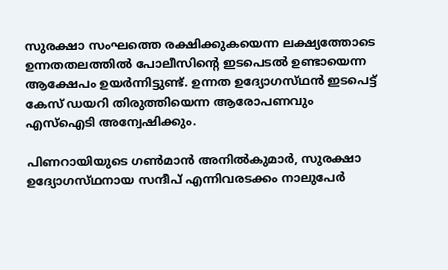സുരക്ഷാ സംഘത്തെ രക്ഷിക്കുകയെന്ന ലക്ഷ്യത്തോടെ ഉന്നതതലത്തിൽ പോലീസിന്റെ ഇടപെടൽ ഉണ്ടായെന്ന ആക്ഷേപം ഉയർന്നിട്ടുണ്ട്. ഉന്നത ഉദ്യോഗസ്‌ഥൻ ഇടപെട്ട് കേസ് ഡയറി തിരുത്തിയെന്ന ആരോപണവും എസ്ഐടി അന്വേഷിക്കും.

പിണറായിയുടെ ഗൺമാൻ അനിൽകുമാർ, സുരക്ഷാ ഉദ്യോഗസ്‌ഥനായ സന്ദീപ് എന്നിവരടക്കം നാലുപേർ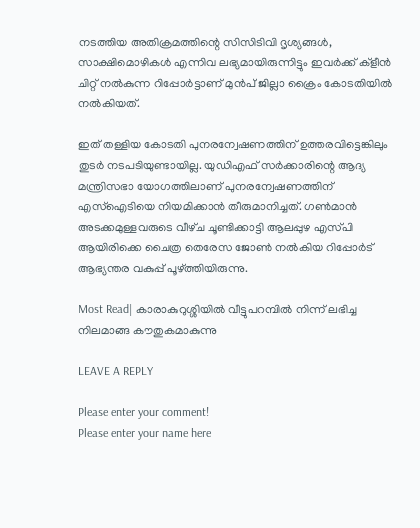നടത്തിയ അതിക്രമത്തിന്റെ സിസിടിവി ദൃശ്യങ്ങൾ, സാക്ഷിമൊഴികൾ എന്നിവ ലഭ്യമായിരുന്നിട്ടും ഇവർക്ക് ക്ളീൻ ചിറ്റ് നൽകുന്ന റിപ്പോർട്ടാണ് മുൻപ് ജില്ലാ ക്രൈം കോടതിയിൽ നൽകിയത്.

ഇത് തള്ളിയ കോടതി പുനരന്വേഷണത്തിന് ഉത്തരവിട്ടെങ്കിലും തുടർ നടപടിയുണ്ടായില്ല. യുഡിഎഫ് സർക്കാരിന്റെ ആദ്യ മന്ത്രിസഭാ യോഗത്തിലാണ് പുനരന്വേഷണത്തിന് എസ്ഐടിയെ നിയമിക്കാൻ തീരുമാനിച്ചത്. ഗൺമാൻ അടക്കമുള്ളവരുടെ വീഴ്‌ച ചൂണ്ടിക്കാട്ടി ആലപ്പുഴ എസ്‌പി ആയിരിക്കെ ചൈത്ര തെരേസ ജോൺ നൽകിയ റിപ്പോർട് ആഭ്യന്തര വകുപ്പ് പൂഴ്‌ത്തിയിരുന്നു.

Most Read| കാരാകുറുശ്ശിയിൽ വീട്ടുപറമ്പിൽ നിന്ന് ലഭിച്ച നിലമാങ്ങ കൗതുകമാകുന്നു

LEAVE A REPLY

Please enter your comment!
Please enter your name here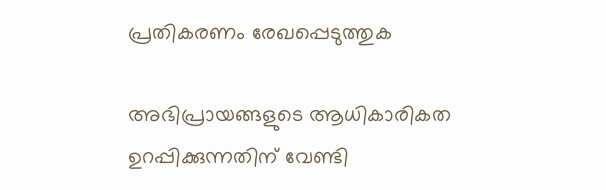പ്രതികരണം രേഖപ്പെടുത്തുക

അഭിപ്രായങ്ങളുടെ ആധികാരികത ഉറപ്പിക്കുന്നതിന് വേണ്ടി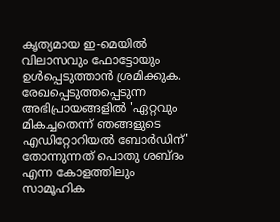കൃത്യമായ ഇ-മെയിൽ വിലാസവും ഫോട്ടോയും ഉൾപ്പെടുത്താൻ ശ്രമിക്കുക. രേഖപ്പെടുത്തപ്പെടുന്ന അഭിപ്രായങ്ങളിൽ 'ഏറ്റവും മികച്ചതെന്ന് ഞങ്ങളുടെ എഡിറ്റോറിയൽ ബോർഡിന്' തോന്നുന്നത് പൊതു ശബ്‌ദം എന്ന കോളത്തിലും സാമൂഹിക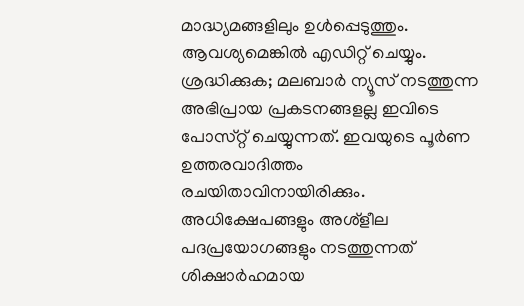മാദ്ധ്യമങ്ങളിലും ഉൾപ്പെടുത്തും. ആവശ്യമെങ്കിൽ എഡിറ്റ് ചെയ്യും. ശ്രദ്ധിക്കുക; മലബാർ ന്യൂസ് നടത്തുന്ന അഭിപ്രായ പ്രകടനങ്ങളല്ല ഇവിടെ പോസ്‌റ്റ് ചെയ്യുന്നത്. ഇവയുടെ പൂർണ ഉത്തരവാദിത്തം രചയിതാവിനായിരിക്കും. അധിക്ഷേപങ്ങളും അശ്‌ളീല പദപ്രയോഗങ്ങളും നടത്തുന്നത് ശിക്ഷാർഹമായ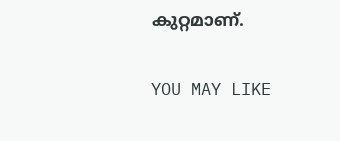കുറ്റമാണ്.

YOU MAY LIKE